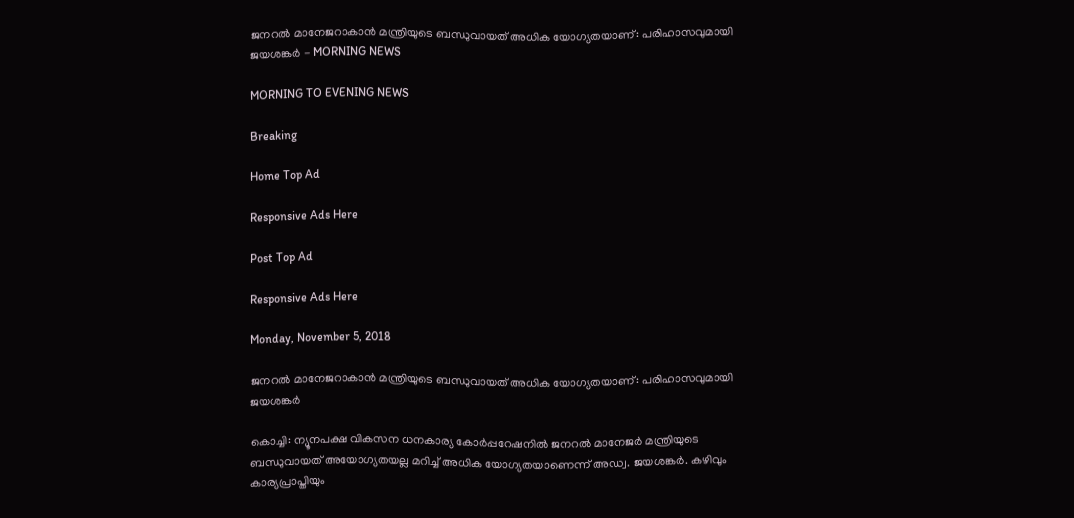ജനറല്‍ മാനേജറാകാന്‍ മന്ത്രിയുടെ ബന്ധുവായത് അധിക യോഗ്യതയാണ്: പരിഹാസവുമായി ജയശങ്കര്‍ - MORNING NEWS

MORNING TO EVENING NEWS

Breaking

Home Top Ad

Responsive Ads Here

Post Top Ad

Responsive Ads Here

Monday, November 5, 2018

ജനറല്‍ മാനേജറാകാന്‍ മന്ത്രിയുടെ ബന്ധുവായത് അധിക യോഗ്യതയാണ്: പരിഹാസവുമായി ജയശങ്കര്‍

കൊച്ചി: ന്യൂനപക്ഷ വികസന ധനകാര്യ കോർപ്പറേഷനിൽ ജനറൽ മാനേജർ മന്ത്രിയുടെ ബന്ധുവായത് അയോഗ്യതയല്ല മറിച്ച് അധിക യോഗ്യതയാണെന്ന് അഡ്വ. ജയശങ്കർ. കഴിവും കാര്യപ്രാപ്തിയും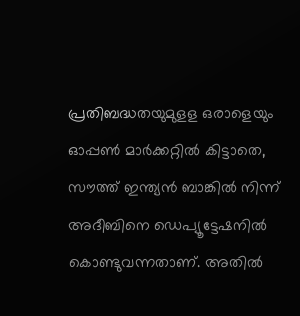പ്രതിബദ്ധതയുമുളള ഒരാളെയും ഓപ്പൺ മാർക്കറ്റിൽ കിട്ടാതെ, സൗത്ത് ഇന്ത്യൻ ബാങ്കിൽ നിന്ന് അദീബിനെ ഡെപ്യൂട്ടേഷനിൽ കൊണ്ടുവന്നതാണ്. അതിൽ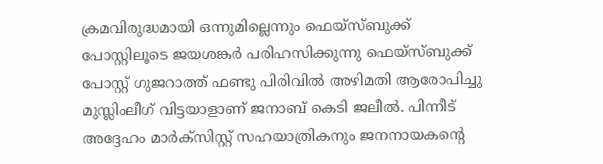ക്രമവിരുദ്ധമായി ഒന്നുമില്ലെന്നും ഫെയ്സ്ബുക്ക് പോസ്റ്റിലൂടെ ജയശങ്കർ പരിഹസിക്കുന്നു ഫെയ്സ്ബുക്ക് പോസ്റ്റ് ഗുജറാത്ത് ഫണ്ടു പിരിവിൽ അഴിമതി ആരോപിച്ചു മുസ്ലിംലീഗ് വിട്ടയാളാണ് ജനാബ് കെടി ജലീൽ. പിന്നീട് അദ്ദേഹം മാർക്സിസ്റ്റ് സഹയാത്രികനും ജനനായകന്റെ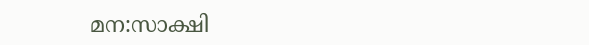മന:സാക്ഷി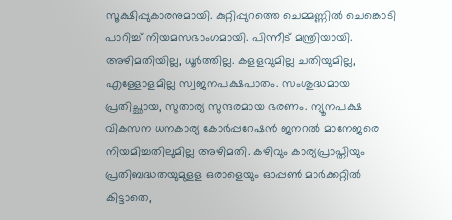സൂക്ഷിപ്പുകാരനുമായി. കുറ്റിപ്പുറത്തെ ചെമ്മണ്ണിൽ ചെങ്കൊടി പാറിച്ച് നിയമസഭാംഗമായി. പിന്നീട് മന്ത്രിയായി. അഴിമതിയില്ല, ധൂർത്തില്ല. കളളവുമില്ല ചതിയുമില്ല, എള്ളോളമില്ല സ്വജനപക്ഷപാതം. സംശുദ്ധമായ പ്രതിച്ഛായ, സുതാര്യ സുന്ദരമായ ഭരണം. ന്യൂനപക്ഷ വികസന ധനകാര്യ കോർപ്പറേഷൻ ജനറൽ മാനേജരെ നിയമിച്ചതിലുമില്ല അഴിമതി. കഴിവും കാര്യപ്രാപ്തിയും പ്രതിബദ്ധതയുമുളള ഒരാളെയും ഓപ്പൺ മാർക്കറ്റിൽ കിട്ടാതെ,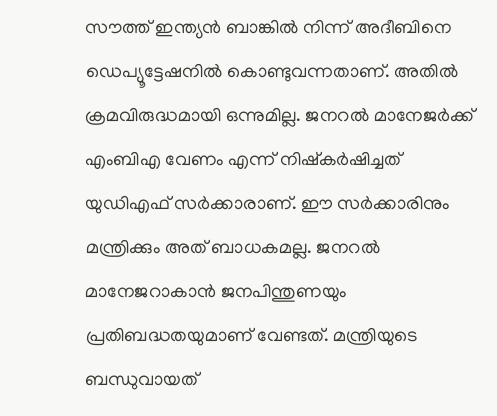സൗത്ത് ഇന്ത്യൻ ബാങ്കിൽ നിന്ന് അദീബിനെ ഡെപ്യൂട്ടേഷനിൽ കൊണ്ടുവന്നതാണ്. അതിൽ ക്രമവിരുദ്ധമായി ഒന്നുമില്ല. ജനറൽ മാനേജർക്ക് എംബിഎ വേണം എന്ന് നിഷ്കർഷിച്ചത് യുഡിഎഫ് സർക്കാരാണ്. ഈ സർക്കാരിനും മന്ത്രിക്കും അത് ബാധകമല്ല. ജനറൽ മാനേജറാകാൻ ജനപിന്തുണയും പ്രതിബദ്ധതയുമാണ് വേണ്ടത്. മന്ത്രിയുടെ ബന്ധുവായത്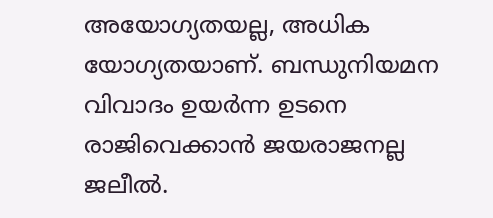അയോഗ്യതയല്ല, അധിക യോഗ്യതയാണ്. ബന്ധുനിയമന വിവാദം ഉയർന്ന ഉടനെ രാജിവെക്കാൻ ജയരാജനല്ല ജലീൽ.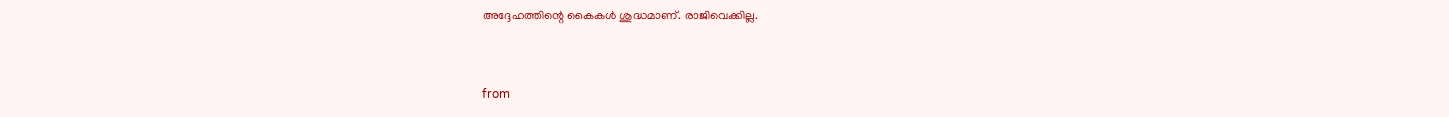അദ്ദേഹത്തിന്റെ കൈകൾ ശുദ്ധമാണ്. രാജിവെക്കില്ല.


from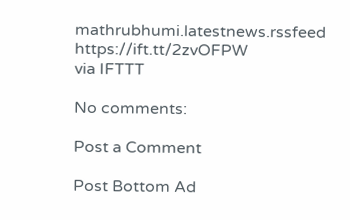mathrubhumi.latestnews.rssfeed https://ift.tt/2zvOFPW
via IFTTT

No comments:

Post a Comment

Post Bottom Ad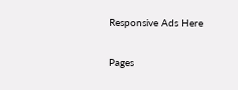Responsive Ads Here

Pages